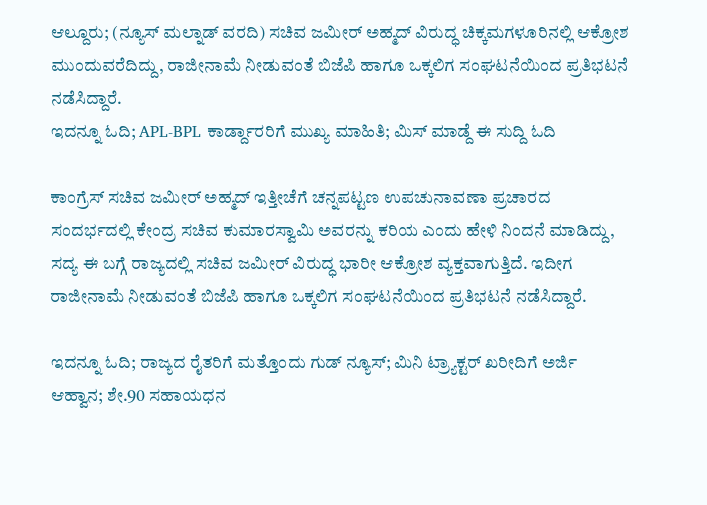ಆಲ್ದೂರು; (ನ್ಯೂಸ್ ಮಲ್ನಾಡ್ ವರದಿ) ಸಚಿವ ಜಮೀರ್ ಅಹ್ಮದ್ ವಿರುದ್ಧ ಚಿಕ್ಕಮಗಳೂರಿನಲ್ಲಿ ಆಕ್ರೋಶ ಮುಂದುವರೆದಿದ್ದು, ರಾಜೀನಾಮೆ ನೀಡುವಂತೆ ಬಿಜೆಪಿ ಹಾಗೂ ಒಕ್ಕಲಿಗ ಸಂಘಟನೆಯಿಂದ ಪ್ರತಿಭಟನೆ ನಡೆಸಿದ್ದಾರೆ.
ಇದನ್ನೂ ಓದಿ; APL-BPL ಕಾರ್ಡ್ದಾರರಿಗೆ ಮುಖ್ಯ ಮಾಹಿತಿ; ಮಿಸ್ ಮಾಡ್ದೆ ಈ ಸುದ್ದಿ ಓದಿ

ಕಾಂಗ್ರೆಸ್ ಸಚಿವ ಜಮೀರ್ ಅಹ್ಮದ್ ಇತ್ತೀಚೆಗೆ ಚನ್ನಪಟ್ಟಣ ಉಪಚುನಾವಣಾ ಪ್ರಚಾರದ ಸಂದರ್ಭದಲ್ಲಿ ಕೇಂದ್ರ ಸಚಿವ ಕುಮಾರಸ್ವಾಮಿ ಅವರನ್ನು ಕರಿಯ ಎಂದು ಹೇಳಿ ನಿಂದನೆ ಮಾಡಿದ್ದು, ಸದ್ಯ ಈ ಬಗ್ಗೆ ರಾಜ್ಯದಲ್ಲಿ ಸಚಿವ ಜಮೀರ್ ವಿರುದ್ಧ ಭಾರೀ ಆಕ್ರೋಶ ವ್ಯಕ್ತವಾಗುತ್ತಿದೆ. ಇದೀಗ ರಾಜೀನಾಮೆ ನೀಡುವಂತೆ ಬಿಜೆಪಿ ಹಾಗೂ ಒಕ್ಕಲಿಗ ಸಂಘಟನೆಯಿಂದ ಪ್ರತಿಭಟನೆ ನಡೆಸಿದ್ದಾರೆ.

ಇದನ್ನೂ ಓದಿ; ರಾಜ್ಯದ ರೈತರಿಗೆ ಮತ್ತೊಂದು ಗುಡ್ ನ್ಯೂಸ್; ಮಿನಿ ಟ್ರ್ಯಾಕ್ಟರ್ ಖರೀದಿಗೆ ಅರ್ಜಿ ಆಹ್ವಾನ; ಶೇ.90 ಸಹಾಯಧನ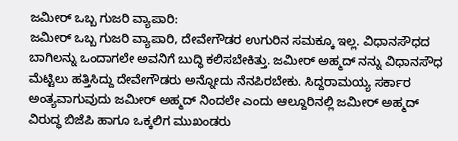ಜಮೀರ್ ಒಬ್ಬ ಗುಜರಿ ವ್ಯಾಪಾರಿ:
ಜಮೀರ್ ಒಬ್ಬ ಗುಜರಿ ವ್ಯಾಪಾರಿ, ದೇವೇಗೌಡರ ಉಗುರಿನ ಸಮಕ್ಕೂ ಇಲ್ಲ. ವಿಧಾನಸೌಧದ ಬಾಗಿಲನ್ನು ಒಂದಾಗಲೇ ಅವನಿಗೆ ಬುದ್ಧಿ ಕಲಿಸಬೇಕಿತ್ತು. ಜಮೀರ್ ಅಹ್ಮದ್ ನನ್ನು ವಿಧಾನಸೌಧ ಮೆಟ್ಟಿಲು ಹತ್ತಿಸಿದ್ದು ದೇವೇಗೌಡರು ಅನ್ನೋದು ನೆನಪಿರಬೇಕು. ಸಿದ್ದರಾಮಯ್ಯ ಸರ್ಕಾರ ಅಂತ್ಯವಾಗುವುದು ಜಮೀರ್ ಅಹ್ಮದ್ ನಿಂದಲೇ ಎಂದು ಆಲ್ದೂರಿನಲ್ಲಿ ಜಮೀರ್ ಅಹ್ಮದ್ ವಿರುದ್ಧ ಬಿಜೆಪಿ ಹಾಗೂ ಒಕ್ಕಲಿಗ ಮುಖಂಡರು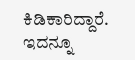ಕಿಡಿಕಾರಿದ್ದಾರೆ.
ಇದನ್ನೂ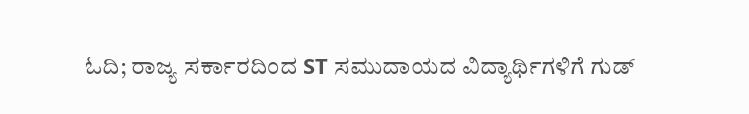ಓದಿ; ರಾಜ್ಯ ಸರ್ಕಾರದಿಂದ ST ಸಮುದಾಯದ ವಿದ್ಯಾರ್ಥಿಗಳಿಗೆ ಗುಡ್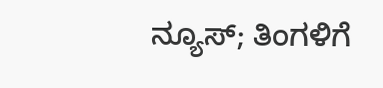ನ್ಯೂಸ್; ತಿಂಗಳಿಗೆ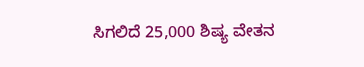ಸಿಗಲಿದೆ 25,000 ಶಿಷ್ಯ ವೇತನ